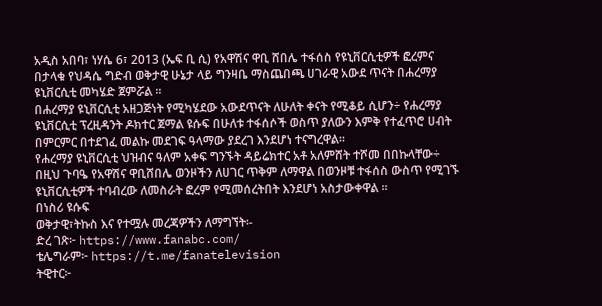አዲስ አበባ፣ ነሃሴ 6፣ 2013 (ኤፍ ቢ ሲ) የአዋሽና ዋቢ ሸበሌ ተፋሰስ የዩኒቨርሲቲዎች ፎረምና በታላቁ የህዳሴ ግድብ ወቅታዊ ሁኔታ ላይ ግንዛቤ ማስጨበጫ ሀገራዊ አውደ ጥናት በሐረማያ ዩኒቨርሲቲ መካሄድ ጀምሯል ።
በሐረማያ ዩኒቨርሲቲ አዘጋጅነት የሚካሄደው አውደጥናት ለሁለት ቀናት የሚቆይ ሲሆን÷ የሐረማያ ዩኒቨርሲቲ ፕረዚዳንት ዶክተር ጀማል ዩሱፍ በሁለቱ ተፋሰሶች ወስጥ ያለውን እምቅ የተፈጥሮ ሀብት በምርምር በተደገፈ መልኩ መደገፍ ዓላማው ያደረገ እንደሆነ ተናግረዋል፡፡
የሐረማያ ዩኒቨርሲቲ ህዝብና ዓለም አቀፍ ግንኙት ዳይሬክተር አቶ አለምሸት ተሾመ በበኩላቸው÷ በዚህ ጉባዔ የአዋሽና ዋቢሸበሌ ወንዞችን ለሀገር ጥቅም ለማዋል በወንዞቹ ተፋሰስ ውስጥ የሚገኙ ዩኒቨርሲቲዎች ተባብረው ለመስራት ፎረም የሚመሰረትበት እንደሆነ አስታውቀዋል ።
በነስሪ ዩሱፍ
ወቅታዊ፣ትኩስ እና የተሟሉ መረጃዎችን ለማግኘት፡-
ድረ ገጽ፦ https://www.fanabc.com/
ቴሌግራም፦ https://t.me/fanatelevision
ትዊተር፦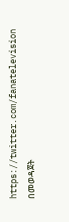https://twitter.com/fanatelevision በመወዳጀት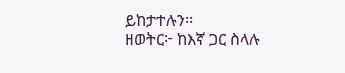ይከታተሉን፡፡
ዘወትር፦ ከእኛ ጋር ስላሉ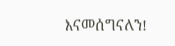እናመሰግናለን!